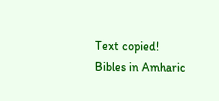Text copied!
Bibles in Amharic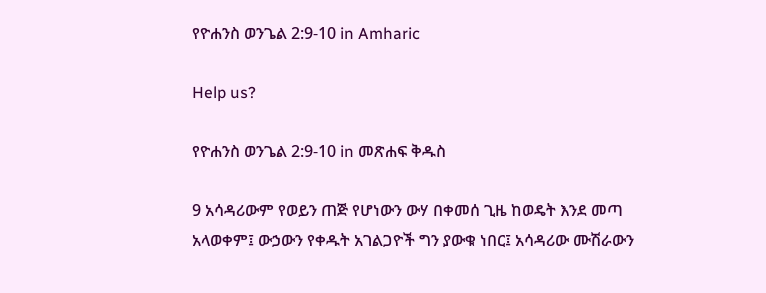የዮሐንስ ወንጌል 2:9-10 in Amharic

Help us?

የዮሐንስ ወንጌል 2:9-10 in መጽሐፍ ቅዱስ

9 አሳዳሪውም የወይን ጠጅ የሆነውን ውሃ በቀመሰ ጊዜ ከወዴት እንደ መጣ አላወቀም፤ ውኃውን የቀዱት አገልጋዮች ግን ያውቁ ነበር፤ አሳዳሪው ሙሽራውን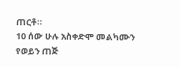ጠርቶ።
10 ሰው ሁሉ አስቀድሞ መልካሙን የወይን ጠጅ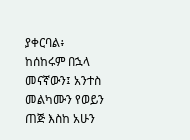ያቀርባል፥ ከሰከሩም በኋላ መናኛውን፤ አንተስ መልካሙን የወይን ጠጅ እስከ አሁን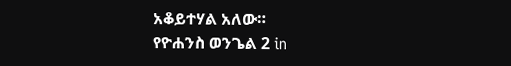አቆይተሃል አለው።
የዮሐንስ ወንጌል 2 in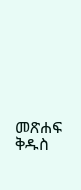መጽሐፍ ቅዱስ